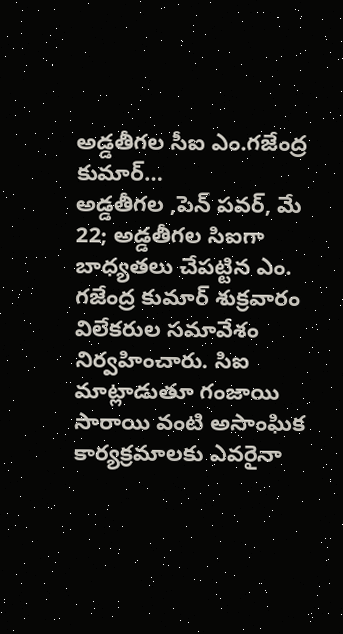అడ్డతీగల సీఐ ఎం.గజేంద్ర కుమార్…
అడ్డతీగల ,పెన్ పవర్, మే 22; అడ్డతీగల సిఐగా బాధ్యతలు చేపట్టిన ఎం. గజేంద్ర కుమార్ శుక్రవారం విలేకరుల సమావేశం నిర్వహించారు. సిఐ మాట్లాడుతూ గంజాయి సారాయి వంటి అసాంఘిక కార్యక్రమాలకు ఎవరైనా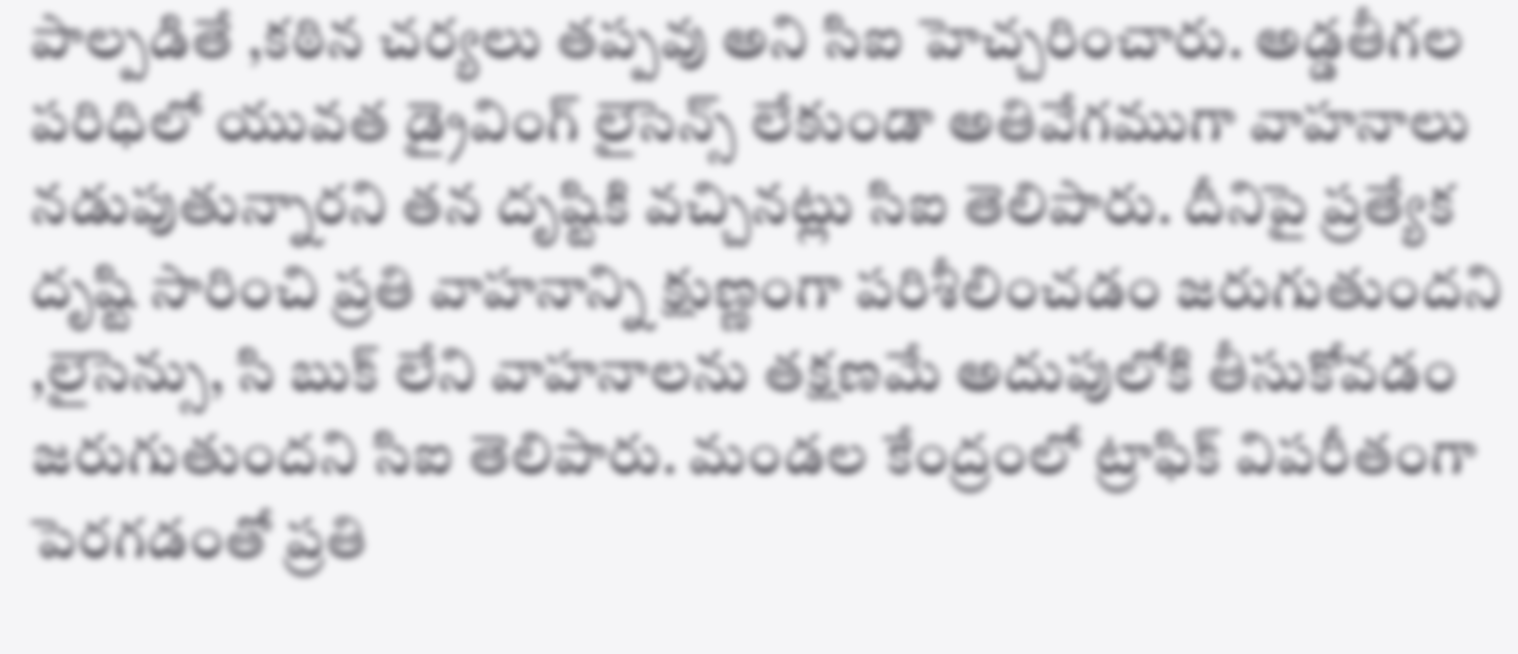పాల్పడితే ,కఠిన చర్యలు తప్పవు అని సిఐ హెచ్చరించారు. అడ్డతీగల పరిధిలో యువత డ్రైవింగ్ లైసెన్స్ లేకుండా అతివేగముగా వాహనాలు నడుపుతున్నారని తన దృష్టికి వచ్చినట్లు సిఐ తెలిపారు. దీనిపై ప్రత్యేక దృష్టి సారించి ప్రతి వాహనాన్ని క్షుణ్ణంగా పరిశీలించడం జరుగుతుందని ,లైసెన్సు, సి బుక్ లేని వాహనాలను తక్షణమే అదుపులోకి తీసుకోవడం జరుగుతుందని సిఐ తెలిపారు. మండల కేంద్రంలో ట్రాఫిక్ విపరీతంగా పెరగడంతో ప్రతి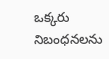ఒక్కరు నిబంధనలను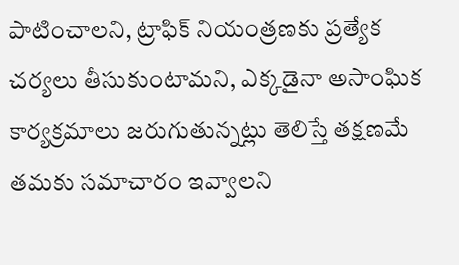పాటించాలని, ట్రాఫిక్ నియంత్రణకు ప్రత్యేక చర్యలు తీసుకుంటామని, ఎక్కడైనా అసాంఘిక కార్యక్రమాలు జరుగుతున్నట్లు తెలిస్తే తక్షణమే తమకు సమాచారం ఇవ్వాలని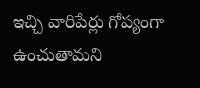ఇచ్చి వారిపేర్లు గోప్యంగా ఉంచుతామని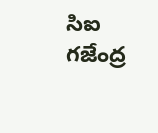సిఐ గజేంద్ర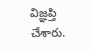విజ్ఞప్తి చేశారు.